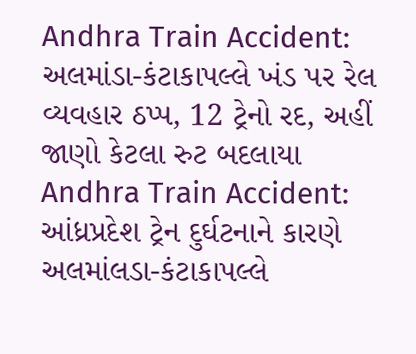Andhra Train Accident: અલમાંડા-કંટાકાપલ્લે ખંડ પર રેલ વ્યવહાર ઠપ્પ, 12 ટ્રેનો રદ, અહીં જાણો કેટલા રુટ બદલાયા
Andhra Train Accident: આંધ્રપ્રદેશ ટ્રેન દુર્ઘટનાને કારણે અલમાંલડા-કંટાકાપલ્લે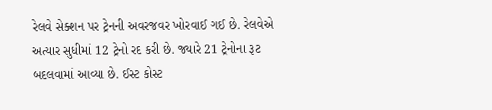રેલવે સેક્શન પર ટ્રેનની અવરજવર ખોરવાઈ ગઈ છે. રેલવેએ અત્યાર સુધીમાં 12 ટ્રેનો રદ કરી છે. જ્યારે 21 ટ્રેનોના રૂટ બદલવામાં આવ્યા છે. ઈસ્ટ કોસ્ટ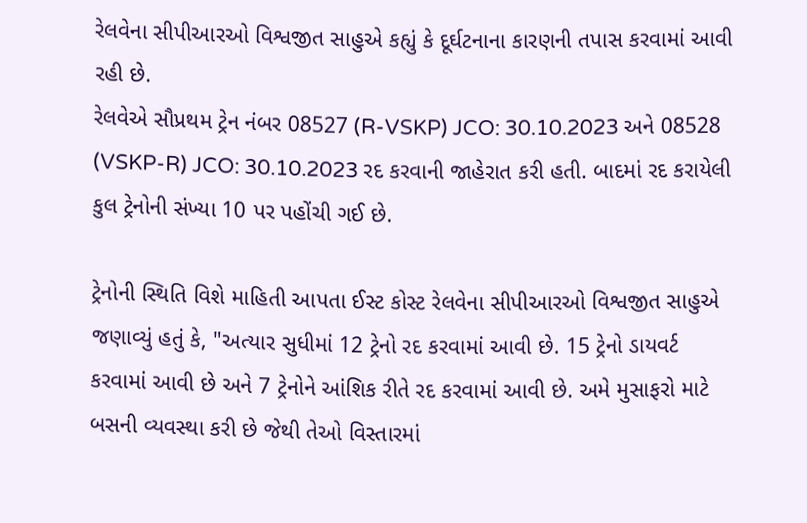રેલવેના સીપીઆરઓ વિશ્વજીત સાહુએ કહ્યું કે દૂર્ઘટનાના કારણની તપાસ કરવામાં આવી રહી છે.
રેલવેએ સૌપ્રથમ ટ્રેન નંબર 08527 (R-VSKP) JCO: 30.10.2023 અને 08528 (VSKP-R) JCO: 30.10.2023 રદ કરવાની જાહેરાત કરી હતી. બાદમાં રદ કરાયેલી કુલ ટ્રેનોની સંખ્યા 10 પર પહોંચી ગઈ છે.

ટ્રેનોની સ્થિતિ વિશે માહિતી આપતા ઈસ્ટ કોસ્ટ રેલવેના સીપીઆરઓ વિશ્વજીત સાહુએ જણાવ્યું હતું કે, "અત્યાર સુધીમાં 12 ટ્રેનો રદ કરવામાં આવી છે. 15 ટ્રેનો ડાયવર્ટ કરવામાં આવી છે અને 7 ટ્રેનોને આંશિક રીતે રદ કરવામાં આવી છે. અમે મુસાફરો માટે બસની વ્યવસ્થા કરી છે જેથી તેઓ વિસ્તારમાં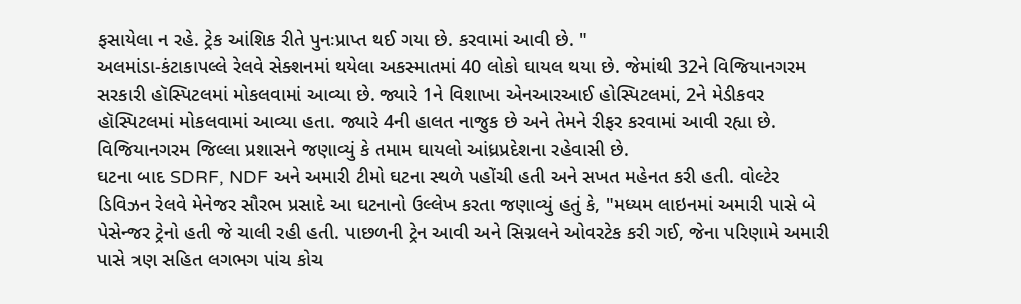ફસાયેલા ન રહે. ટ્રેક આંશિક રીતે પુનઃપ્રાપ્ત થઈ ગયા છે. કરવામાં આવી છે. "
અલમાંડા-કંટાકાપલ્લે રેલવે સેક્શનમાં થયેલા અકસ્માતમાં 40 લોકો ઘાયલ થયા છે. જેમાંથી 32ને વિજિયાનગરમ સરકારી હૉસ્પિટલમાં મોકલવામાં આવ્યા છે. જ્યારે 1ને વિશાખા એનઆરઆઈ હોસ્પિટલમાં, 2ને મેડીકવર હૉસ્પિટલમાં મોકલવામાં આવ્યા હતા. જ્યારે 4ની હાલત નાજુક છે અને તેમને રીફર કરવામાં આવી રહ્યા છે. વિજિયાનગરમ જિલ્લા પ્રશાસને જણાવ્યું કે તમામ ઘાયલો આંધ્રપ્રદેશના રહેવાસી છે.
ઘટના બાદ SDRF, NDF અને અમારી ટીમો ઘટના સ્થળે પહોંચી હતી અને સખત મહેનત કરી હતી. વોલ્ટેર ડિવિઝન રેલવે મેનેજર સૌરભ પ્રસાદે આ ઘટનાનો ઉલ્લેખ કરતા જણાવ્યું હતું કે, "મધ્યમ લાઇનમાં અમારી પાસે બે પેસેન્જર ટ્રેનો હતી જે ચાલી રહી હતી. પાછળની ટ્રેન આવી અને સિગ્નલને ઓવરટેક કરી ગઈ, જેના પરિણામે અમારી પાસે ત્રણ સહિત લગભગ પાંચ કોચ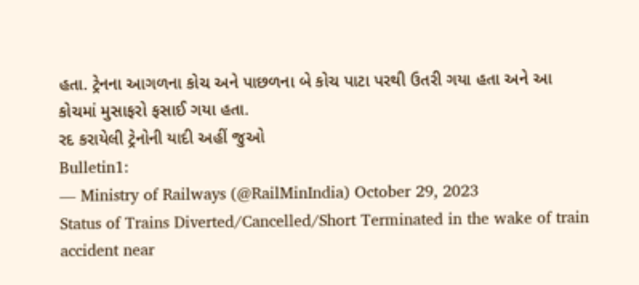હતા. ટ્રેનના આગળના કોચ અને પાછળના બે કોચ પાટા પરથી ઉતરી ગયા હતા અને આ કોચમાં મુસાફરો ફસાઈ ગયા હતા.
રદ કરાયેલી ટ્રેનોની યાદી અહીં જુઓ
Bulletin1:
— Ministry of Railways (@RailMinIndia) October 29, 2023
Status of Trains Diverted/Cancelled/Short Terminated in the wake of train accident near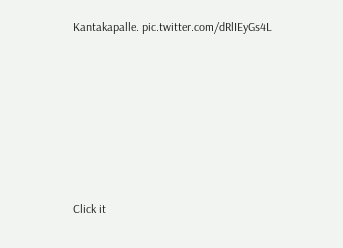Kantakapalle. pic.twitter.com/dRlIEyGs4L












Click it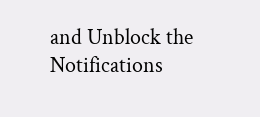and Unblock the Notifications